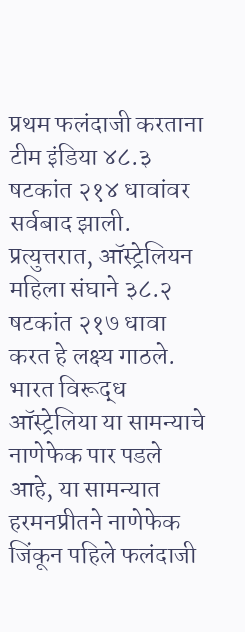प्रथम फलंदाजी करताना टीम इंडिया ४८.३ षटकांत २१४ धावांवर सर्वबाद झाली. प्रत्युत्तरात, ऑस्ट्रेलियन महिला संघाने ३८.२ षटकांत २१७ धावा करत हे लक्ष्य गाठले.
भारत विरूद्ध ऑस्ट्रेलिया या सामन्याचे नाणेफेक पार पडले आहे, या सामन्यात हरमनप्रीतने नाणेफेक जिंकून पहिले फलंदाजी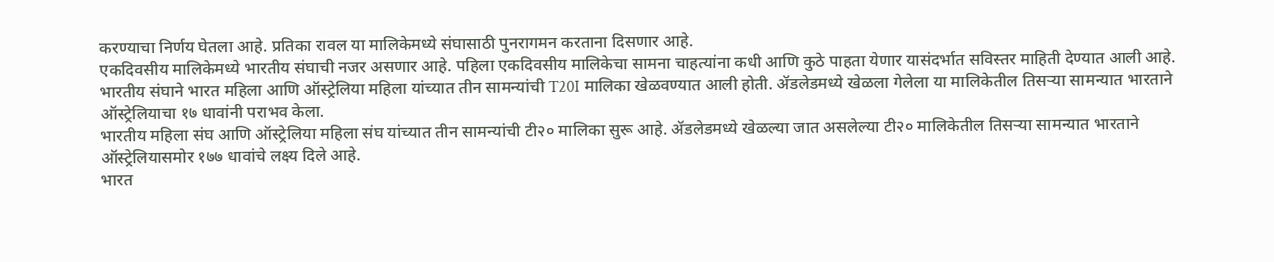करण्याचा निर्णय घेतला आहे. प्रतिका रावल या मालिकेमध्ये संघासाठी पुनरागमन करताना दिसणार आहे.
एकदिवसीय मालिकेमध्ये भारतीय संघाची नजर असणार आहे. पहिला एकदिवसीय मालिकेचा सामना चाहत्यांना कधी आणि कुठे पाहता येणार यासंदर्भात सविस्तर माहिती देण्यात आली आहे.
भारतीय संघाने भारत महिला आणि ऑस्ट्रेलिया महिला यांच्यात तीन सामन्यांची T20I मालिका खेळवण्यात आली होती. ॲडलेडमध्ये खेळला गेलेला या मालिकेतील तिसऱ्या सामन्यात भारताने ऑस्ट्रेलियाचा १७ धावांनी पराभव केला.
भारतीय महिला संघ आणि ऑस्ट्रेलिया महिला संघ यांच्यात तीन सामन्यांची टी२० मालिका सुरू आहे. ॲडलेडमध्ये खेळल्या जात असलेल्या टी२० मालिकेतील तिसऱ्या सामन्यात भारताने ऑस्ट्रेलियासमोर १७७ धावांचे लक्ष्य दिले आहे.
भारत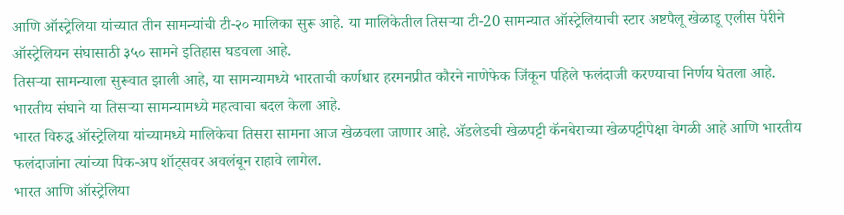आणि ऑस्ट्रेलिया यांच्यात तीन सामन्यांची टी-२० मालिका सुरू आहे. या मालिकेतील तिसऱ्या टी-20 सामन्यात ऑस्ट्रेलियाची स्टार अष्टपैलू खेळाडू एलीस पेरीने ऑस्ट्रेलियन संघासाठी ३५० सामने इतिहास घडवला आहे.
तिसऱ्या सामन्याला सुरूवात झाली आहे, या सामन्यामध्ये भारताची कर्णधार हरमनप्रीत कौरने नाणेफेक जिंकून पहिले फलंदाजी करण्याचा निर्णय घेतला आहे. भारतीय संघाने या तिसऱ्या सामन्यामध्ये महत्वाचा बदल केला आहे.
भारत विरुद्ध ऑस्ट्रेलिया यांच्यामध्ये मालिकेचा तिसरा सामना आज खेळवला जाणार आहे. ॲडलेडची खेळपट्टी कॅनबेराच्या खेळपट्टीपेक्षा वेगळी आहे आणि भारतीय फलंदाजांना त्यांच्या पिक-अप शॉट्सवर अवलंबून राहावे लागेल.
भारत आणि ऑस्ट्रेलिया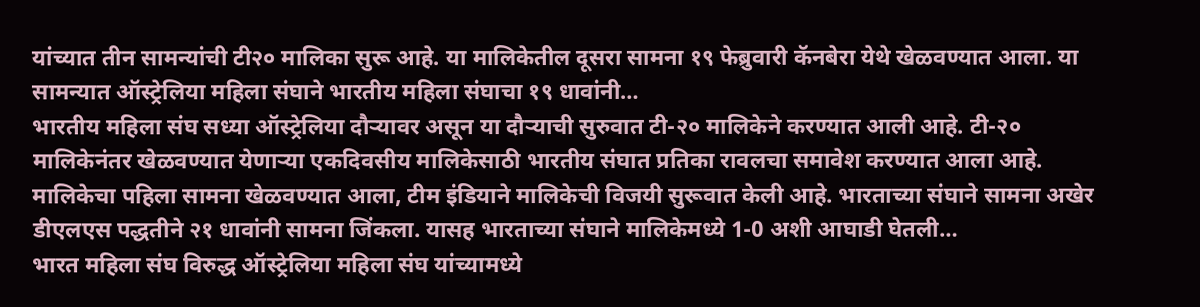यांच्यात तीन सामन्यांची टी२० मालिका सुरू आहे. या मालिकेतील दूसरा सामना १९ फेब्रुवारी कॅनबेरा येथे खेळवण्यात आला. या सामन्यात ऑस्ट्रेलिया महिला संघाने भारतीय महिला संघाचा १९ धावांनी…
भारतीय महिला संघ सध्या ऑस्ट्रेलिया दौऱ्यावर असून या दौऱ्याची सुरुवात टी-२० मालिकेने करण्यात आली आहे. टी-२० मालिकेनंतर खेळवण्यात येणाऱ्या एकदिवसीय मालिकेसाठी भारतीय संघात प्रतिका रावलचा समावेश करण्यात आला आहे.
मालिकेचा पहिला सामना खेळवण्यात आला, टीम इंडियाने मालिकेची विजयी सुरूवात केली आहे. भारताच्या संघाने सामना अखेर डीएलएस पद्धतीने २१ धावांनी सामना जिंकला. यासह भारताच्या संघाने मालिकेमध्ये 1-0 अशी आघाडी घेतली…
भारत महिला संघ विरुद्ध ऑस्ट्रेलिया महिला संघ यांच्यामध्ये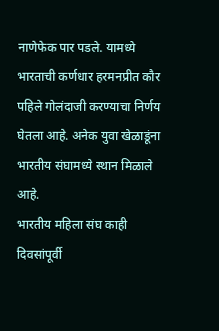नाणेफेक पार पडले. यामध्ये भारताची कर्णधार हरमनप्रीत कौर पहिले गोलंदाजी करण्याचा निर्णय घेतला आहे. अनेक युवा खेळाडूंना भारतीय संघामध्ये स्थान मिळाले आहे.
भारतीय महिला संघ काही दिवसांपूर्वी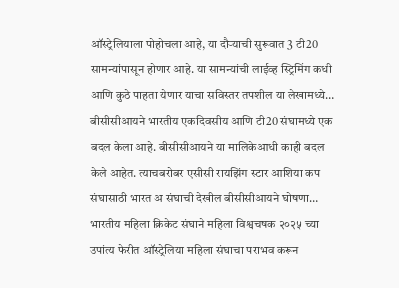ऑस्ट्रेलियाला पोहोचला आहे, या दौऱ्याची सुरूवात 3 टी20 सामन्यांपासून होणार आहे. या सामन्यांची लाईव्ह स्ट्रिमिंग कधी आणि कुठे पाहता येणार याचा सविस्तर तपशील या लेखामध्ये…
बीसीसीआयने भारतीय एकदिवसीय आणि टी20 संघामध्ये एक बदल केला आहे. बीसीसीआयने या मालिकेआधी काही बदल केले आहेत. त्याचबरोबर एसीसी रायझिंग स्टार आशिया कप संघासाठी भारत अ संघाची देखील बीसीसीआयने घोषणा…
भारतीय महिला क्रिकेट संघाने महिला विश्वचषक २०२५ च्या उपांत्य फेरीत ऑस्ट्रेलिया महिला संघाचा पराभव करून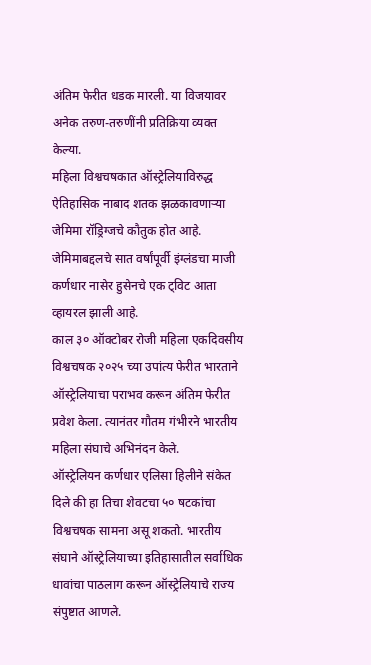अंतिम फेरीत धडक मारली. या विजयावर अनेक तरुण-तरुणींनी प्रतिक्रिया व्यक्त केल्या.
महिला विश्वचषकात ऑस्ट्रेलियाविरुद्ध ऐतिहासिक नाबाद शतक झळकावणाऱ्या जेमिमा रॉड्रिग्जचे कौतुक होत आहे. जेमिमाबद्दलचे सात वर्षांपूर्वी इंग्लंडचा माजी कर्णधार नासेर हुसेनचे एक ट्विट आता व्हायरल झाली आहे.
काल ३० ऑक्टोबर रोजी महिला एकदिवसीय विश्वचषक २०२५ च्या उपांत्य फेरीत भारताने ऑस्ट्रेलियाचा पराभव करून अंतिम फेरीत प्रवेश केला. त्यानंतर गौतम गंभीरने भारतीय महिला संघाचे अभिनंदन केले.
ऑस्ट्रेलियन कर्णधार एलिसा हिलीने संकेत दिले की हा तिचा शेवटचा ५० षटकांचा विश्वचषक सामना असू शकतो. भारतीय संघाने ऑस्ट्रेलियाच्या इतिहासातील सर्वाधिक धावांचा पाठलाग करून ऑस्ट्रेलियाचे राज्य संपुष्टात आणले.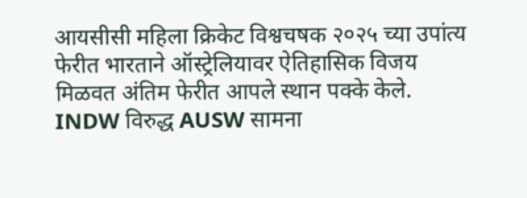आयसीसी महिला क्रिकेट विश्वचषक २०२५ च्या उपांत्य फेरीत भारताने ऑस्ट्रेलियावर ऐतिहासिक विजय मिळवत अंतिम फेरीत आपले स्थान पक्के केले. INDW विरुद्ध AUSW सामना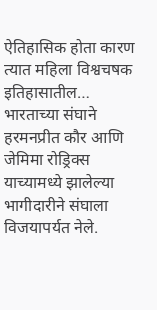ऐतिहासिक होता कारण त्यात महिला विश्वचषक इतिहासातील…
भारताच्या संघाने हरमनप्रीत कौर आणि जेमिमा रोड्रिक्स याच्यामध्ये झालेल्या भागीदारीने संघाला विजयापर्यत नेले.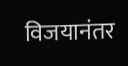विजयानंतर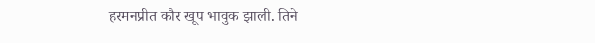हरमनप्रीत कौर खूप भावुक झाली. तिने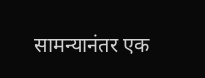सामन्यानंतर एक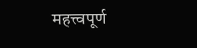महत्त्वपूर्ण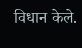विधान केले.